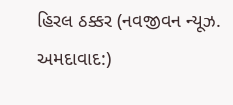હિરલ ઠક્કર (નવજીવન ન્યૂઝ. અમદાવાદ:)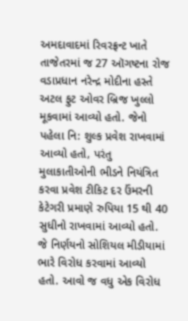અમદાવાદમાં રિવરફ્રન્ટ ખાતે તાજેતરમાં જ 27 ઑગષ્ટના રોજ વડાપ્રધાન નરેન્દ્ર મોદીના હસ્તે અટલ ફુટ ઓવર બ્રિજ ખુલ્લો મૂકવામાં આવ્યો હતો. જેનો પહેલા નિ: શુલ્ક પ્રવેશ રાખવામાં આવ્યો હતો, પરંતુ મુલાકાતીઓની ભીડને નિયંત્રિત કરવા પ્રવેશ ટીકિટ દર ઉંમરની કેટેગરી પ્રમાણે રુપિયા 15 થી 40 સુધીનો રાખવામાં આવ્યો હતો. જે નિર્ણયનો સોશિયલ મીડીયામાં ભારે વિરોધ કરવામાં આવ્યો હતો. આવો જ વધુ એક વિરોધ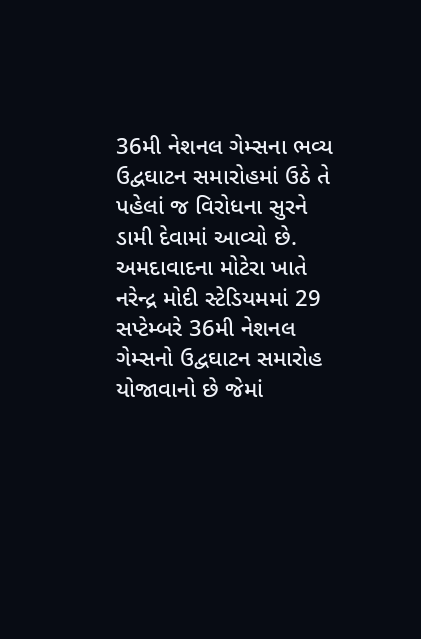36મી નેશનલ ગેમ્સના ભવ્ય ઉદ્વઘાટન સમારોહમાં ઉઠે તે પહેલાં જ વિરોધના સુરને ડામી દેવામાં આવ્યો છે.
અમદાવાદના મોટેરા ખાતે નરેન્દ્ર મોદી સ્ટેડિયમમાં 29 સપ્ટેમ્બરે 36મી નેશનલ ગેમ્સનો ઉદ્વઘાટન સમારોહ યોજાવાનો છે જેમાં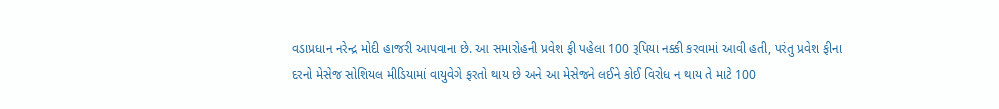વડાપ્રધાન નરેન્દ્ર મોદી હાજરી આપવાના છે. આ સમારોહની પ્રવેશ ફી પહેલા 100 રૂપિયા નક્કી કરવામાં આવી હતી, પરંતુ પ્રવેશ ફીના દરનો મેસેજ સોશિયલ મીડિયામાં વાયુવેગે ફરતો થાય છે અને આ મેસેજને લઈને કોઈ વિરોધ ન થાય તે માટે 100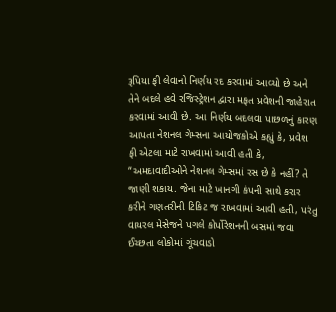રૂપિયા ફી લેવાનો નિર્ણય રદ કરવામાં આવ્યો છે અને તેને બદલે હવે રજિસ્ટ્રેશન દ્વારા મફત પ્રવેશની જાહેરાત કરવામાં આવી છે. આ નિર્ણય બદલવા પાછળનું કારણ આપતા નેશનલ ગેમ્સના આયોજકોએ કહ્યું કે, પ્રવેશ ફી એટલા માટે રાખવામાં આવી હતી કે, “અમદાવાદીઓને નેશનલ ગેમ્સમાં રસ છે કે નહીં? તે જાણી શકાય. જેના માટે ખાનગી કંપની સાથે કરાર કરીને ગણતરીની ટિકિટ જ રાખવામાં આવી હતી, પરંતુ વાયરલ મેસેજને પગલે કોર્પોરેશનની બસમાં જવા ઈચ્છતા લોકોમાં ગૂંચવાડો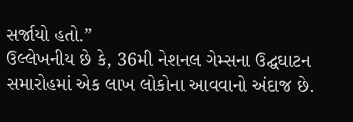સર્જાયો હતો.”
ઉલ્લેખનીય છે કે, 36મી નેશનલ ગેમ્સના ઉદ્ઘઘાટન સમારોહમાં એક લાખ લોકોના આવવાનો અંદાજ છે.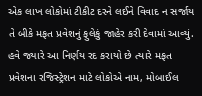એક લાખ લોકોમાં ટીકીટ દરને લઈને વિવાદ ન સર્જાય તે બીકે મફત પ્રવેશનું ફુલેકું જાહેર કરી દેવામાં આવ્યું. હવે જ્યારે આ નિર્ણય રદ કરાયો છે ત્યારે મફત પ્રવેશના રજિસ્ટ્રેશન માટે લોકોએ નામ, મોબાઈલ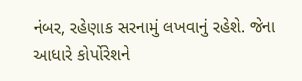નંબર, રહેણાક સરનામું લખવાનું રહેશે. જેના આધારે કોર્પોરેશને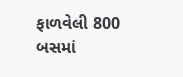ફાળવેલી 800 બસમાં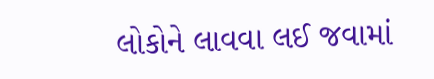લોકોને લાવવા લઈ જવામાં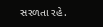સરળતા રહે.